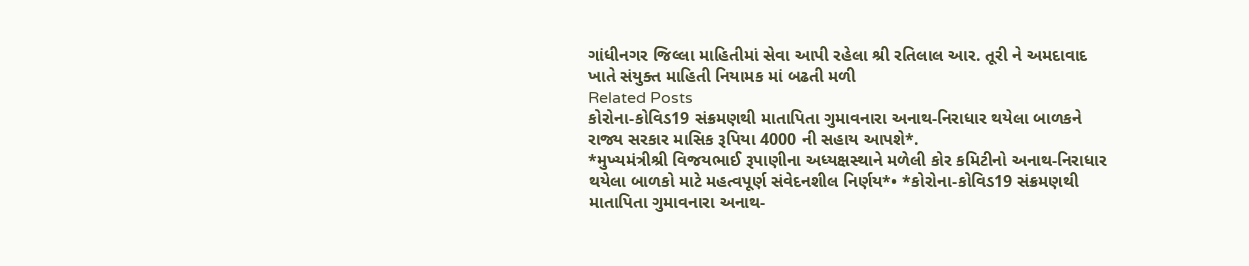ગાંધીનગર જિલ્લા માહિતીમાં સેવા આપી રહેલા શ્રી રતિલાલ આર. તૂરી ને અમદાવાદ ખાતે સંયુક્ત માહિતી નિયામક માં બઢતી મળી
Related Posts
કોરોના-કોવિડ19 સંક્રમણથી માતાપિતા ગુમાવનારા અનાથ-નિરાધાર થયેલા બાળકને રાજ્ય સરકાર માસિક રૂપિયા 4000 ની સહાય આપશે*.
*મુખ્યમંત્રીશ્રી વિજયભાઈ રૂપાણીના અધ્યક્ષસ્થાને મળેલી કોર કમિટીનો અનાથ-નિરાધાર થયેલા બાળકો માટે મહત્વપૂર્ણ સંવેદનશીલ નિર્ણય*• *કોરોના-કોવિડ19 સંક્રમણથી માતાપિતા ગુમાવનારા અનાથ-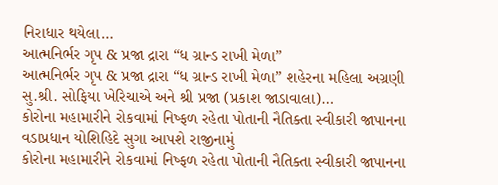નિરાધાર થયેલા…
આત્મનિર્ભર ગૃપ & પ્રજા દ્રારા “ધ ગ્રાન્ડ રાખી મેળા”
આત્મનિર્ભર ગૃપ & પ્રજા દ્રારા “ધ ગ્રાન્ડ રાખી મેળા” શહેરના મહિલા અગ્રણી સુ.શ્રી. સોફિયા ખેરિચાએ અને શ્રી પ્રજા (પ્રકાશ જાડાવાલા)…
કોરોના મહામારીને રોકવામાં નિષ્ફળ રહેતા પોતાની નૈતિક્તા સ્વીકારી જાપાનના વડાપ્રધાન યોશિહિદે સુગા આપશે રાજીનામું
કોરોના મહામારીને રોકવામાં નિષ્ફળ રહેતા પોતાની નૈતિક્તા સ્વીકારી જાપાનના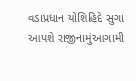વડાપ્રધાન યોશિહિદે સુગા આપશે રાજીનામુંઆગામી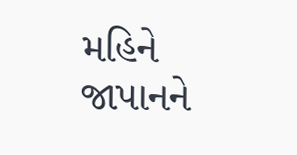મહિને જાપાનને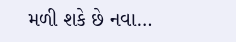મળી શકે છે નવા…